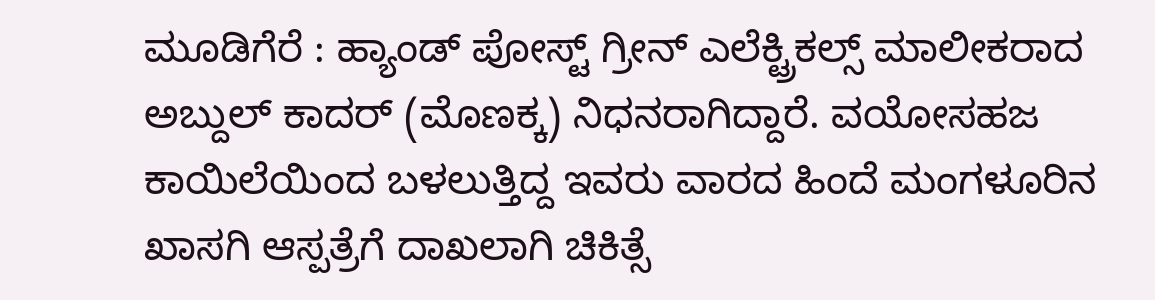ಮೂಡಿಗೆರೆ : ಹ್ಯಾಂಡ್ ಪೋಸ್ಟ್ ಗ್ರೀನ್ ಎಲೆಕ್ಟ್ರಿಕಲ್ಸ್ ಮಾಲೀಕರಾದ ಅಬ್ದುಲ್ ಕಾದರ್ (ಮೊಣಕ್ಕ) ನಿಧನರಾಗಿದ್ದಾರೆ. ವಯೋಸಹಜ ಕಾಯಿಲೆಯಿಂದ ಬಳಲುತ್ತಿದ್ದ ಇವರು ವಾರದ ಹಿಂದೆ ಮಂಗಳೂರಿನ ಖಾಸಗಿ ಆಸ್ಪತ್ರೆಗೆ ದಾಖಲಾಗಿ ಚಿಕಿತ್ಸೆ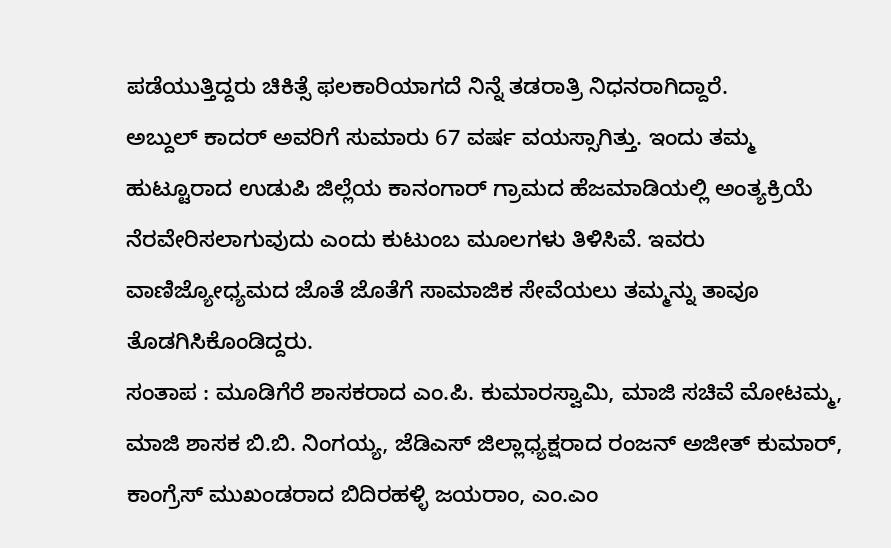ಪಡೆಯುತ್ತಿದ್ದರು ಚಿಕಿತ್ಸೆ ಫಲಕಾರಿಯಾಗದೆ ನಿನ್ನೆ ತಡರಾತ್ರಿ ನಿಧನರಾಗಿದ್ದಾರೆ.
ಅಬ್ದುಲ್ ಕಾದರ್ ಅವರಿಗೆ ಸುಮಾರು 67 ವರ್ಷ ವಯಸ್ಸಾಗಿತ್ತು. ಇಂದು ತಮ್ಮ ಹುಟ್ಟೂರಾದ ಉಡುಪಿ ಜಿಲ್ಲೆಯ ಕಾನಂಗಾರ್ ಗ್ರಾಮದ ಹೆಜಮಾಡಿಯಲ್ಲಿ ಅಂತ್ಯಕ್ರಿಯೆ ನೆರವೇರಿಸಲಾಗುವುದು ಎಂದು ಕುಟುಂಬ ಮೂಲಗಳು ತಿಳಿಸಿವೆ. ಇವರು ವಾಣಿಜ್ಯೋಧ್ಯಮದ ಜೊತೆ ಜೊತೆಗೆ ಸಾಮಾಜಿಕ ಸೇವೆಯಲು ತಮ್ಮನ್ನು ತಾವೂ ತೊಡಗಿಸಿಕೊಂಡಿದ್ದರು.
ಸಂತಾಪ : ಮೂಡಿಗೆರೆ ಶಾಸಕರಾದ ಎಂ.ಪಿ. ಕುಮಾರಸ್ವಾಮಿ, ಮಾಜಿ ಸಚಿವೆ ಮೋಟಮ್ಮ, ಮಾಜಿ ಶಾಸಕ ಬಿ.ಬಿ. ನಿಂಗಯ್ಯ, ಜೆಡಿಎಸ್ ಜಿಲ್ಲಾಧ್ಯಕ್ಷರಾದ ರಂಜನ್ ಅಜೀತ್ ಕುಮಾರ್, ಕಾಂಗ್ರೆಸ್ ಮುಖಂಡರಾದ ಬಿದಿರಹಳ್ಳಿ ಜಯರಾಂ, ಎಂ.ಎಂ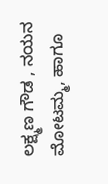ಲಕ್ಷ್ಮಣ ಗೌಡ , ನಯನ ಮೋಟಮ್ಮ, ಹಾಗೂ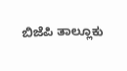ಬಿಜೆಪಿ ತಾಲ್ಲೂಕು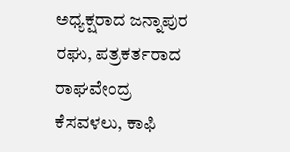ಅಧ್ಯಕ್ಷರಾದ ಜನ್ನಾಪುರ ರಘು, ಪತ್ರಕರ್ತರಾದ ರಾಘವೇಂದ್ರ ಕೆಸವಳಲು, ಕಾಫಿ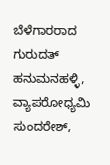ಬೆಳೆಗಾರರಾದ ಗುರುದತ್ ಹನುಮನಹಳ್ಳಿ, ವ್ಯಾಪರೋಧ್ಯಮಿ ಸುಂದರೇಶ್,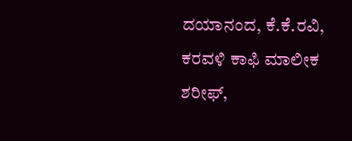ದಯಾನಂದ, ಕೆ.ಕೆ.ರವಿ, ಕರವಳಿ ಕಾಫಿ ಮಾಲೀಕ ಶರೀಫ್,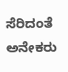ಸೆರಿದಂತೆ ಅನೇಕರು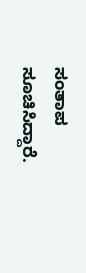ಸಂತಾಪ ಸೂಚಿಸಿದ್ದಾರೆ.